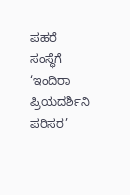ಪಹರೆ ಸಂಸ್ಥೆಗೆ ‘ಇಂದಿರಾ ಪ್ರಿಯದರ್ಶಿನಿ ಪರಿಸರ’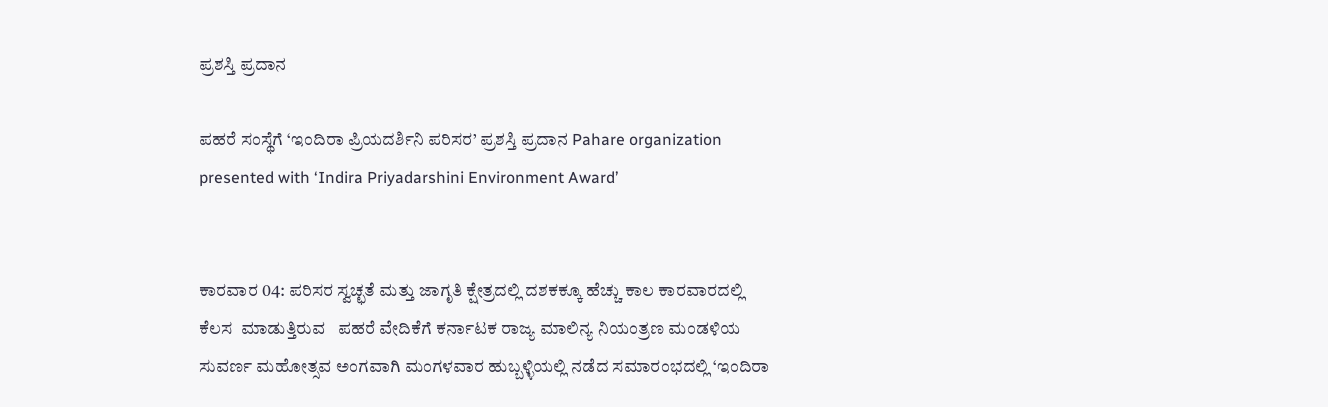ಪ್ರಶಸ್ತಿ ಪ್ರದಾನ

ಪಹರೆ ಸಂಸ್ಥೆಗೆ ‘ಇಂದಿರಾ ಪ್ರಿಯದರ್ಶಿನಿ ಪರಿಸರ’ ಪ್ರಶಸ್ತಿ ಪ್ರದಾನ Pahare organization presented with ‘Indira Priyadarshini Environment Award’


ಕಾರವಾರ 04: ಪರಿಸರ ಸ್ವಚ್ಛತೆ ಮತ್ತು ಜಾಗೃತಿ ಕ್ಷೇತ್ರದಲ್ಲಿ ದಶಕಕ್ಕೂ ಹೆಚ್ಚು ಕಾಲ ಕಾರವಾರದಲ್ಲಿ  ಕೆಲಸ  ಮಾಡುತ್ತಿರುವ   ಪಹರೆ ವೇದಿಕೆಗೆ ಕರ್ನಾಟಕ ರಾಜ್ಯ ಮಾಲಿನ್ಯ ನಿಯಂತ್ರಣ ಮಂಡಳಿಯ ಸುವರ್ಣ ಮಹೋತ್ಸವ ಅಂಗವಾಗಿ ಮಂಗಳವಾರ ಹುಬ್ಬಳ್ಳಿಯಲ್ಲಿ ನಡೆದ ಸಮಾರಂಭದಲ್ಲಿ ‘ಇಂದಿರಾ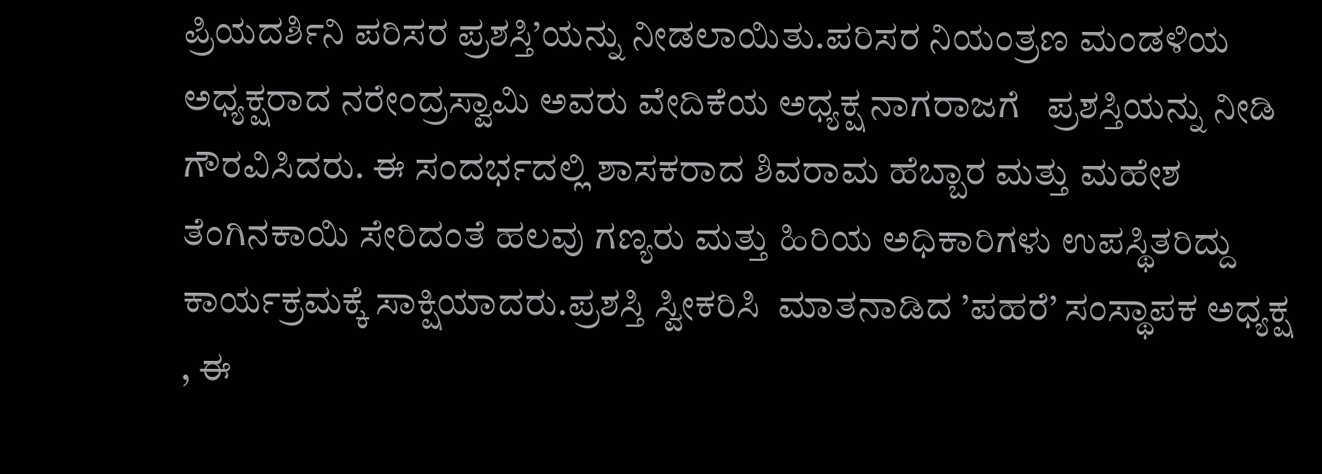ಪ್ರಿಯದರ್ಶಿನಿ ಪರಿಸರ ಪ್ರಶಸ್ತಿ’ಯನ್ನು ನೀಡಲಾಯಿತು.ಪರಿಸರ ನಿಯಂತ್ರಣ ಮಂಡಳಿಯ ಅಧ್ಯಕ್ಷರಾದ ನರೇಂದ್ರಸ್ವಾಮಿ ಅವರು ವೇದಿಕೆಯ ಅಧ್ಯಕ್ಷ ನಾಗರಾಜಗೆ   ಪ್ರಶಸ್ತಿಯನ್ನು ನೀಡಿ ಗೌರವಿಸಿದರು. ಈ ಸಂದರ್ಭದಲ್ಲಿ ಶಾಸಕರಾದ ಶಿವರಾಮ ಹೆಬ್ಬಾರ ಮತ್ತು ಮಹೇಶ ತೆಂಗಿನಕಾಯಿ ಸೇರಿದಂತೆ ಹಲವು ಗಣ್ಯರು ಮತ್ತು ಹಿರಿಯ ಅಧಿಕಾರಿಗಳು ಉಪಸ್ಥಿತರಿದ್ದು ಕಾರ್ಯಕ್ರಮಕ್ಕೆ ಸಾಕ್ಷಿಯಾದರು.ಪ್ರಶಸ್ತಿ ಸ್ವೀಕರಿಸಿ  ಮಾತನಾಡಿದ ’ಪಹರೆ’ ಸಂಸ್ಥಾಪಕ ಅಧ್ಯಕ್ಷ , ಈ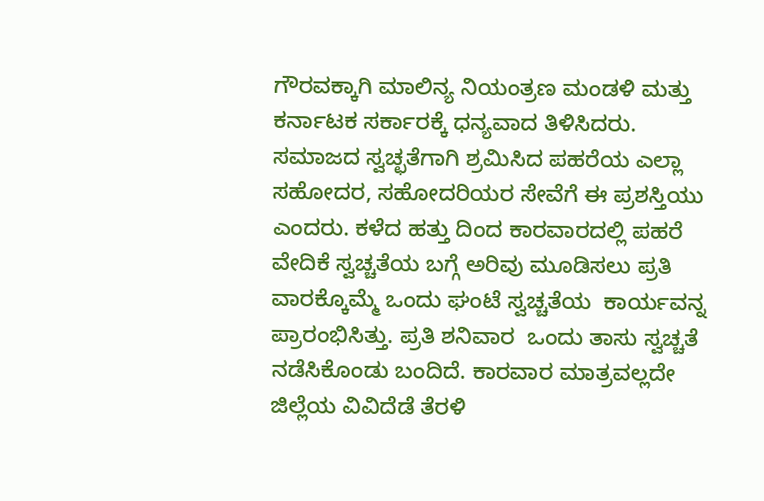ಗೌರವಕ್ಕಾಗಿ ಮಾಲಿನ್ಯ ನಿಯಂತ್ರಣ ಮಂಡಳಿ ಮತ್ತು ಕರ್ನಾಟಕ ಸರ್ಕಾರಕ್ಕೆ ಧನ್ಯವಾದ ತಿಳಿಸಿದರು.  ಸಮಾಜದ ಸ್ವಚ್ಛತೆಗಾಗಿ ಶ್ರಮಿಸಿದ ಪಹರೆಯ ಎಲ್ಲಾ ಸಹೋದರ, ಸಹೋದರಿಯರ ಸೇವೆಗೆ ಈ ಪ್ರಶಸ್ತಿಯು  ಎಂದರು. ಕಳೆದ ಹತ್ತು ದಿಂದ ಕಾರವಾರದಲ್ಲಿ ಪಹರೆ ವೇದಿಕೆ ಸ್ವಚ್ಚತೆಯ ಬಗ್ಗೆ ಅರಿವು ಮೂಡಿಸಲು ಪ್ರತಿ ವಾರಕ್ಕೊಮ್ಮೆ ಒಂದು ಘಂಟೆ ಸ್ವಚ್ಚತೆಯ  ಕಾರ್ಯವನ್ನ ಪ್ರಾರಂಭಿಸಿತ್ತು. ಪ್ರತಿ ಶನಿವಾರ  ಒಂದು ತಾಸು ಸ್ವಚ್ಚತೆ ನಡೆಸಿಕೊಂಡು ಬಂದಿದೆ. ಕಾರವಾರ ಮಾತ್ರವಲ್ಲದೇ ಜಿಲ್ಲೆಯ ವಿವಿದೆಡೆ ತೆರಳಿ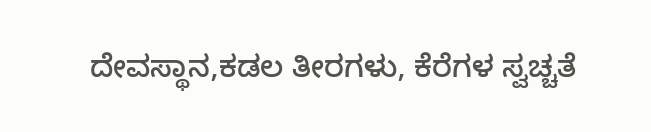ದೇವಸ್ಥಾನ,ಕಡಲ ತೀರಗಳು, ಕೆರೆಗಳ ಸ್ವಚ್ಚತೆ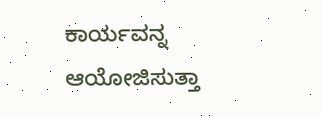ಕಾರ್ಯವನ್ನ ಆಯೋಜಿಸುತ್ತಾ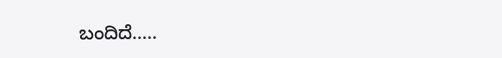ಬಂದಿದೆ.....